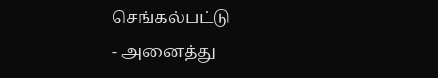செங்கல்பட்டு
- அனைத்து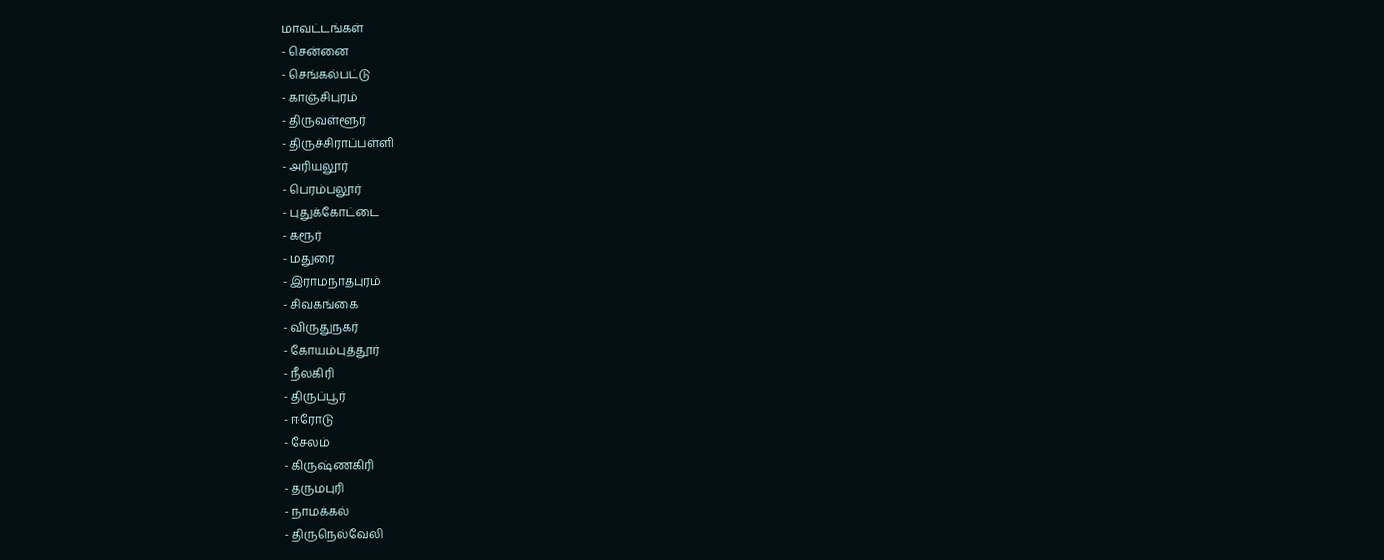மாவட்டங்கள்
- சென்னை
- செங்கல்பட்டு
- காஞ்சிபுரம்
- திருவள்ளூர்
- திருச்சிராப்பள்ளி
- அரியலூர்
- பெரம்பலூர்
- புதுக்கோட்டை
- கரூர்
- மதுரை
- இராமநாதபுரம்
- சிவகங்கை
- விருதுநகர்
- கோயம்புத்தூர்
- நீலகிரி
- திருப்பூர்
- ஈரோடு
- சேலம்
- கிருஷ்ணகிரி
- தருமபுரி
- நாமக்கல்
- திருநெல்வேலி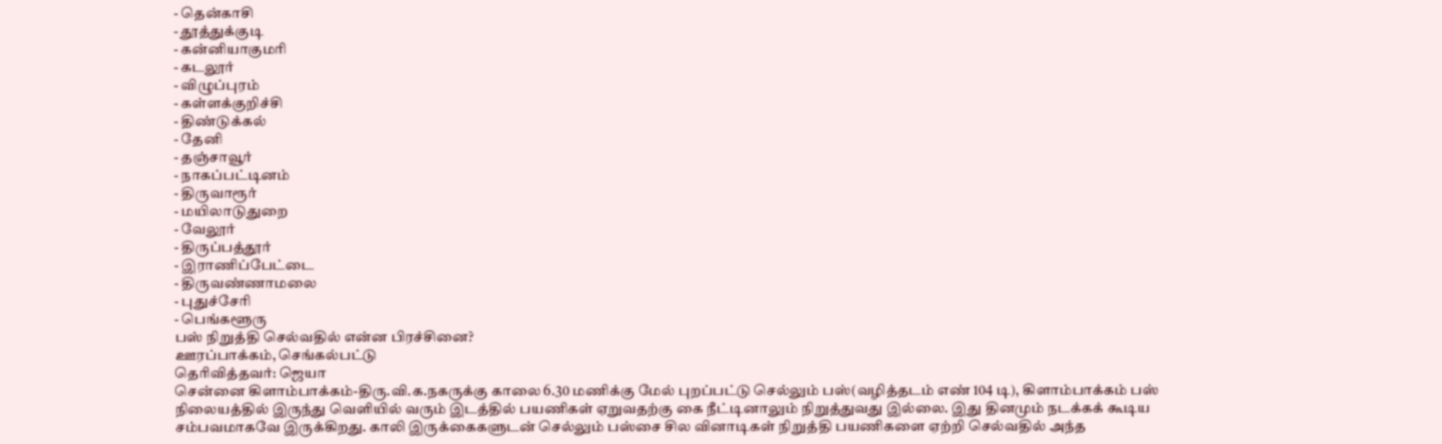- தென்காசி
- தூத்துக்குடி
- கன்னியாகுமரி
- கடலூர்
- விழுப்புரம்
- கள்ளக்குறிச்சி
- திண்டுக்கல்
- தேனி
- தஞ்சாவூர்
- நாகப்பட்டினம்
- திருவாரூர்
- மயிலாடுதுறை
- வேலூர்
- திருப்பத்தூர்
- இராணிப்பேட்டை
- திருவண்ணாமலை
- புதுச்சேரி
- பெங்களூரு
பஸ் நிறுத்தி செல்வதில் என்ன பிரச்சினை?
ஊரப்பாக்கம், செங்கல்பட்டு
தெரிவித்தவர்: ஜெயா
சென்னை கிளாம்பாக்கம்-திரு.வி.க.நகருக்கு காலை 6.30 மணிக்கு மேல் புறப்பட்டு செல்லும் பஸ்(வழித்தடம் எண் 104 டி), கிளாம்பாக்கம் பஸ் நிலையத்தில் இருந்து வெளியில் வரும் இடத்தில் பயணிகள் ஏறுவதற்கு கை நீட்டினாலும் நிறுத்துவது இல்லை. இது தினமும் நடக்கக் கூடிய சம்பவமாகவே இருக்கிறது. காலி இருக்கைகளுடன் செல்லும் பஸ்சை சில வினாடிகள் நிறுத்தி பயணிகளை ஏற்றி செல்வதில் அந்த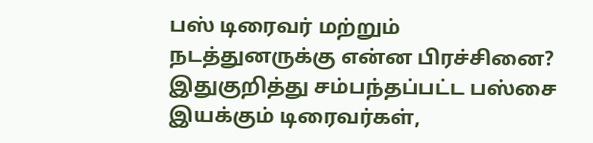பஸ் டிரைவர் மற்றும் நடத்துனருக்கு என்ன பிரச்சினை? இதுகுறித்து சம்பந்தப்பட்ட பஸ்சை இயக்கும் டிரைவர்கள்,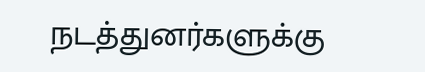நடத்துனர்களுக்கு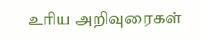உரிய அறிவுரைகள்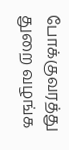போக்குவரத்து துறை வழங்க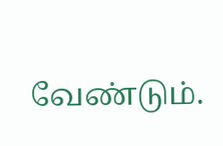வேண்டும்.